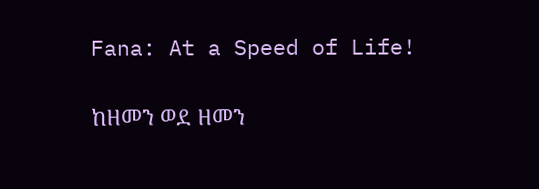Fana: At a Speed of Life!

ከዘመን ወደ ዘመን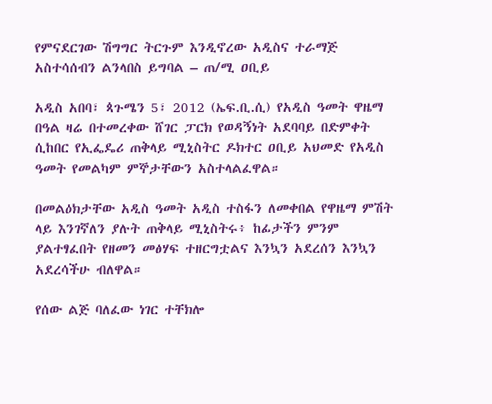የምናደርገው ሽግግር ትርጉም እንዲኖረው አዲስና ተራማጅ አስተሳሰብን ልንላበስ ይግባል – ጠ/ሚ ዐቢይ

አዲስ አበባ፣ ጳጉሜን 5፣ 2012 (ኤፍ.ቢ.ሲ) የአዲስ ዓመት ዋዜማ በዓል ዛሬ በተመረቀው ሸገር ፓርክ የወዳኝነት አደባባይ በድምቀት ሲከበር የኢፌዴሪ ጠቅላይ ሚኒስትር ዶክተር ዐቢይ አህመድ የአዲስ ዓመት የመልካም ምኞታቸውን አስተላልፈዋል።

በመልዕክታቸው አዲስ ዓመት አዲስ ተስፋን ለመቀበል የዋዜማ ምሽት ላይ እንገኛለን ያሉት ጠቅላይ ሚኒስትሩ፥ ከፊታችን ምንም ያልተፃፈበት የዘመን መፅሃፍ ተዘርግቷልና እንኳን አደረሰን እንኳን አደረሳችሁ ብለዋል።

የሰው ልጅ ባለፈው ነገር ተቸክሎ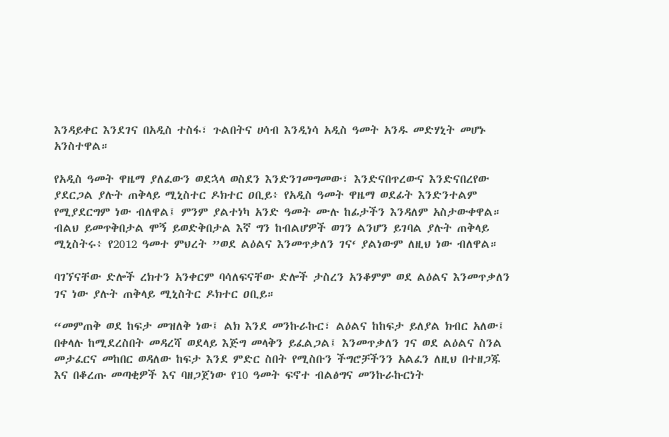እንዳይቀር እንደገና በአዲስ ተስፋ፣ ጉልበትና ሀሳብ እንዲነሳ አዲስ ዓመት አንዱ መድሃኒት መሆኑ አንስተዋል።

የአዲስ ዓመት ዋዜማ ያለፈውን ወደኋላ ወስደን እንድንገመግመው፣ እንድናበጥረውና እንድናበረየው ያደርጋል ያሉት ጠቅላይ ሚኒስተር ዶክተር ዐቢይ፥ የአዲስ ዓመት ዋዜማ ወደፊት እንድንተልም የሚያደርግም ነው ብለዋል፤ ምንም ያልተነካ አንድ ዓመት ሙሉ ከፊታችን እንዳለም አስታውቀዋል።
ብልህ ይመጥቅበታል ሞኝ ይወድቅበታል እኛ ግን ከብልሆዎች ወገን ልንሆን ይገባል ያሉት ጠቅላይ ሚኒስትሩ፥ የ2012 ዓመተ ምህረት ”ወደ ልዕልና እንመጥቃለን ገና‘ ያልነውም ለዚህ ነው ብለዋል።

ባገኘናቸው ድሎች ረክተን አንቀርም ባሳለፍናቸው ድሎች ታስረን አንቆምም ወደ ልዕልና እንመጥቃለን ገና ነው ያሉት ጠቅላይ ሚኒስትር ዶክተር ዐቢይ።

“መምጠቅ ወደ ከፍታ መዝለቅ ነው፤ ልክ እንደ መንኩራኩር፣ ልዕልና ከከፍታ ይለያል ክብር አለው፤ በቀላሉ ከሚደረስበት መዳረሻ ወደላይ እጅግ መላቅን ይፈልጋል፤ እንመጥቃለን ገና ወደ ልዕልና ስንል መታፈርና መከበር ወዳለው ከፍታ እንደ ምድር ስበት የሚስቡን ችግሮቻችንን አልፈን ለዚህ በተዘጋጁ እና በቆረጡ መጣቂዎች እና ባዘጋጀነው የ10 ዓመት ፍኖተ ብልፅግና መንኩራኩርነት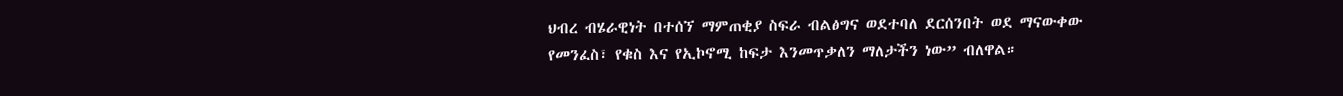ህብረ ብሄራዊነት በተሰኘ ማምጠቂያ ስፍራ ብልፅግና ወደተባለ ደርሰንበት ወደ ማናውቀው የመንፈስ፣ የቁስ እና የኢኮኖሚ ከፍታ እንመጥቃለን ማለታችን ነው” ብለዋል።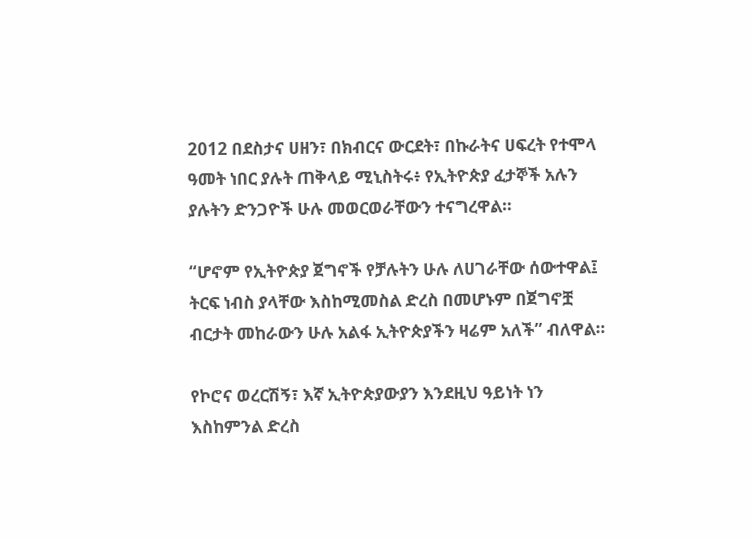2012 በደስታና ሀዘን፣ በክብርና ውርደት፣ በኩራትና ሀፍረት የተሞላ ዓመት ነበር ያሉት ጠቅላይ ሚኒስትሩ፥ የኢትዮጵያ ፈታኞች አሉን ያሉትን ድንጋዮች ሁሉ መወርወራቸውን ተናግረዋል።

“ሆኖም የኢትዮጵያ ጀግኖች የቻሉትን ሁሉ ለሀገራቸው ሰውተዋል፤ ትርፍ ነብስ ያላቸው እስከሚመስል ድረስ በመሆኑም በጀግኖቿ ብርታት መከራውን ሁሉ አልፋ ኢትዮጵያችን ዛሬም አለች” ብለዋል።

የኮሮና ወረርሽኝ፣ እኛ ኢትዮጵያውያን እንደዚህ ዓይነት ነን እስከምንል ድረስ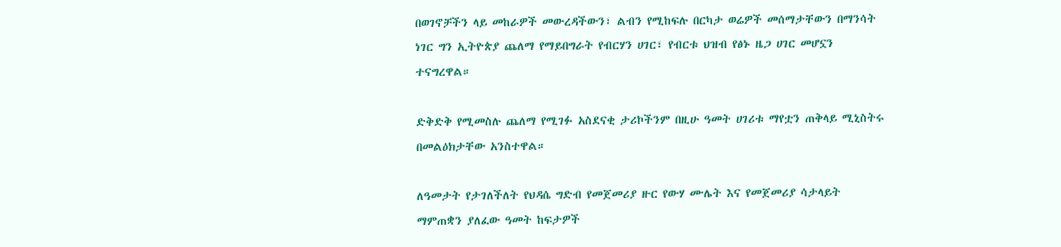በወገኖቻችን ላይ መከራዎች መውረዳችውን፣ ልብን የሚከፍሉ በርካታ ወሬዎች መሰማታቸውን በማንሳት ነገር ግን ኢትዮጵያ ጨለማ የማይበግራት የብርሃን ሀገር፣ የብርቱ ህዝብ የፅኑ ዜጋ ሀገር መሆኗን ተናግረዋል።

ድቅድቅ የሚመስሉ ጨለማ የሚገፉ አስደናቂ ታሪኮችንም በዚሁ ዓመት ሀገሪቱ ማየቷን ጠቅላይ ሚኒስትሩ በመልዕክታቸው አንስተዋል።

ለዓመታት የታገለችለት የህዳሴ ግድብ የመጀመሪያ ዙር የውሃ ሙሌት እና የመጀመሪያ ሳታላይት ማምጠቋን ያለፈው ዓመት ከፍታዎች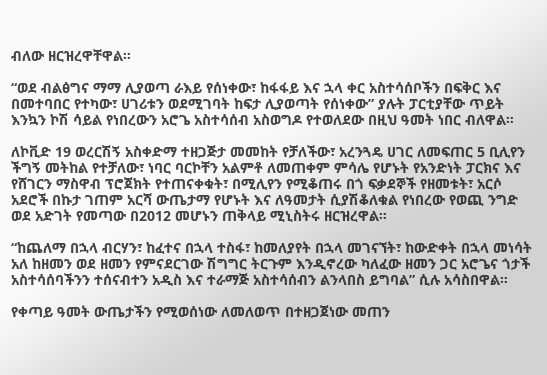ብለው ዘርዝረዋቸዋል።

“ወደ ብልፅግና ማማ ሊያወጣ ራእይ የሰነቀው፣ ከፋፋይ እና ኋላ ቀር አስተሳሰቦችን በፍቅር እና በመተባበር የተካው፣ ሀገሪቱን ወደሚገባት ከፍታ ሊያወጣት የሰነቀው” ያሉት ፓርቲያቸው ጥይት እንኳን ኮሽ ሳይል የነበረውን አሮጌ አስተሳሰብ አስወግዶ የተወለደው በዚህ ዓመት ነበር ብለዋል።

ለኮቪድ 19 ወረርሽኝ አስቀድማ ተዘጋጅታ መመከት የቻለችው፣ አረንጓዴ ሀገር ለመፍጠር 5 ቢሊየን ችግኝ መትከል የተቻለው፣ ነባር ባርኮቸን አልምቶ ለመጠቀም ምሳሌ የሆኑት የአንድነት ፓርክና እና የሸገርን ማስዋብ ፕሮጀክት የተጠናቀቁት፣ በሚሊየን የሚቆጠሩ በጎ ፍቃደኞች የዘመቱት፣ አርሶ አደሮች በኩታ ገጠም አርሻ ውጤታማ የሆኑት እና ለዓመታት ሲያሽቆለቁል የነበረው የወጪ ንግድ ወደ አድገት የመጣው በ2012 መሆኑን ጠቅላይ ሚኒስትሩ ዘርዝረዋል።

“ከጨለማ በኋላ ብርሃን፣ ከፈተና በኋላ ተስፋ፣ ከመለያየት በኋላ መገናኘት፣ ከውድቀት በኋላ መነሳት አለ ከዘመን ወደ ዘመን የምናደርገው ሽግግር ትርጉም እንዲኖረው ካለፈው ዘመን ጋር አሮጌና ጎታች አስተሳሰባችንን ተሰናብተን አዲስ እና ተራማጅ አስተሳሰብን ልንላበስ ይግባል” ሲሉ አሳስበዋል።

የቀጣይ ዓመት ውጤታችን የሚወሰነው ለመለወጥ በተዘጋጀነው መጠን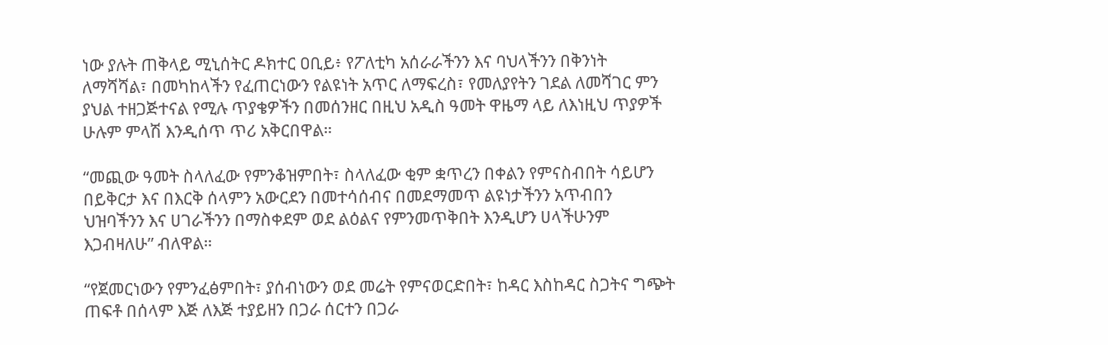ነው ያሉት ጠቅላይ ሚኒሰትር ዶክተር ዐቢይ፥ የፖለቲካ አሰራራችንን እና ባህላችንን በቅንነት ለማሻሻል፣ በመካከላችን የፈጠርነውን የልዩነት አጥር ለማፍረስ፣ የመለያየትን ገደል ለመሻገር ምን ያህል ተዘጋጅተናል የሚሉ ጥያቄዎችን በመሰንዘር በዚህ አዲስ ዓመት ዋዜማ ላይ ለእነዚህ ጥያዎች ሁሉም ምላሽ እንዲሰጥ ጥሪ አቅርበዋል።

“መጪው ዓመት ስላለፈው የምንቆዝምበት፣ ስላለፈው ቂም ቋጥረን በቀልን የምናስብበት ሳይሆን በይቅርታ እና በእርቅ ሰላምን አውርደን በመተሳሰብና በመደማመጥ ልዩነታችንን አጥብበን ህዝባችንን እና ሀገራችንን በማስቀደም ወደ ልዕልና የምንመጥቅበት እንዲሆን ሀላችሁንም እጋብዛለሁ” ብለዋል።

“የጀመርነውን የምንፈፅምበት፣ ያሰብነውን ወደ መሬት የምናወርድበት፣ ከዳር እስከዳር ስጋትና ግጭት ጠፍቶ በሰላም እጅ ለእጅ ተያይዘን በጋራ ሰርተን በጋራ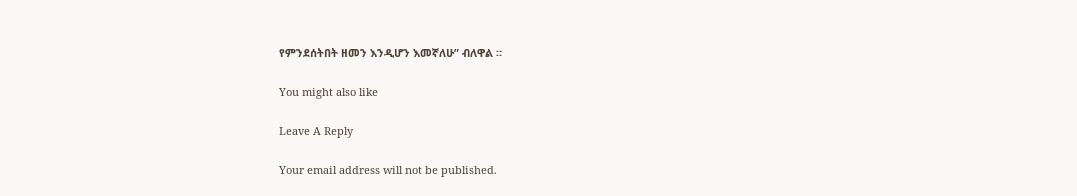የምንደሰትበት ዘመን እንዲሆን እመኛለሁ” ብለዋል ።

You might also like

Leave A Reply

Your email address will not be published.